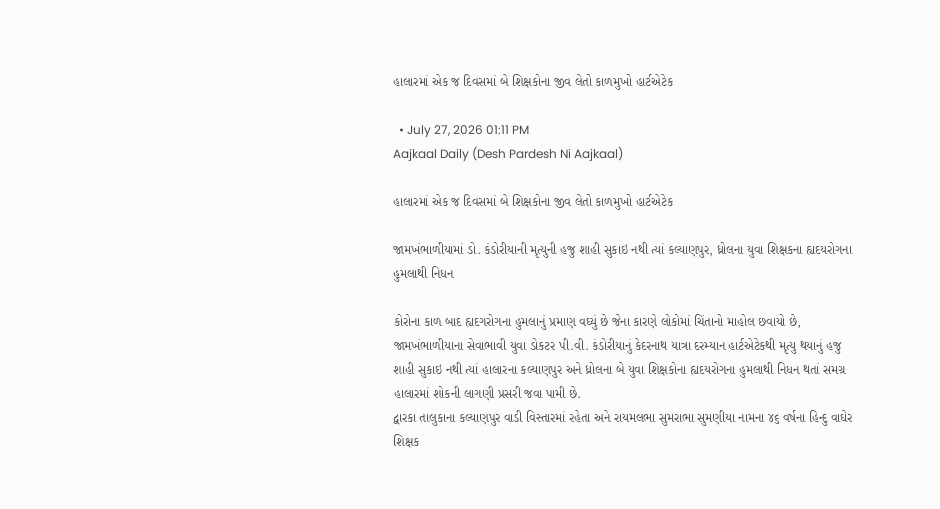હાલારમાં એક જ દિવસમાં બે શિક્ષકોના જીવ લેતો કાળમુખો હાર્ટએટેક

  • July 27, 2026 01:11 PM
Aajkaal Daily (Desh Pardesh Ni Aajkaal)

હાલારમાં એક જ દિવસમાં બે શિક્ષકોના જીવ લેતો કાળમુખો હાર્ટએટેક

જામખંભાળીયામાં ડો. કંડોરીયાની મૃત્યુની હજુ શાહી સુકાઇ નથી ત્યાં કલ્યાણપુર, ધ્રોલના યુવા શિક્ષકના હ્યદયરોગના હુમલાથી નિધન

કોરોના કાળ બાદ હ્યદગરોગના હુમલાનું પ્રમાણ વઘ્યું છે જેના કારણે લોકોમાં ચિંતાનો માહોલ છવાયો છે, જામખંભાળીયાના સેવાભાવી યુવા ડોકટર પી.વી. કંડોરીયાનું કેદરનાથ યાત્રા દરમ્યાન હાર્ટએટેકથી મૃત્યુ થયાનું હજુ શાહી સુકાઇ નથી ત્યાં હાલારના કલ્યાણપુર અને ધ્રોલના બે યુવા શિક્ષકોના હ્યદયરોગના હુમલાથી નિધન થતાં સમગ્ર હાલારમાં શોકની લાગણી પ્રસરી જવા પામી છે.
દ્વારકા તાલુકાના કલ્યાણપુર વાડી વિસ્તારમાં રહેતા અને રાયમલભા સુમરાભા સુમણીયા નામના ૪૬ વર્ષના હિન્દુ વાઘેર શિક્ષક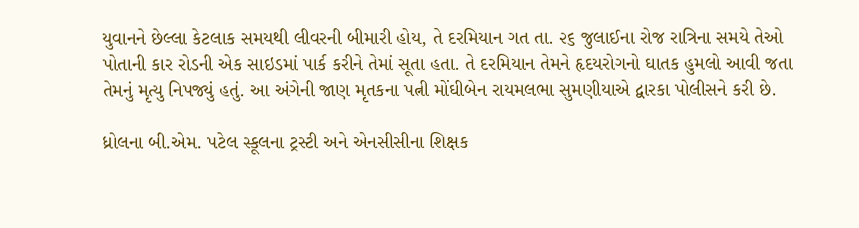યુવાનને છેલ્લા કેટલાક સમયથી લીવરની બીમારી હોય, તે દરમિયાન ગત તા. ૨૬ જુલાઈના રોજ રાત્રિના સમયે તેઓ પોતાની કાર રોડની એક સાઇડમાં પાર્ક કરીને તેમાં સૂતા હતા. તે દરમિયાન તેમને હૃદયરોગનો ઘાતક હુમલો આવી જતા તેમનું મૃત્યુ નિપજ્યું હતું. આ અંગેની જાણ મૃતકના પત્ની મોંઘીબેન રાયમલભા સુમણીયાએ દ્વારકા પોલીસને કરી છે.

ધ્રોલના બી.એમ. પટેલ સ્કૂલના ટ્રસ્ટી અને એનસીસીના શિક્ષક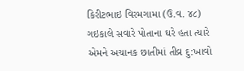કિરીટભાઇ વિરમગામા (ઉ.વ. ૪૮) ગઇકાલે સવારે પોતાના ઘરે હતા ત્યારે એમને અચાનક છાતીમાં તીવ્ર દુ:ખાવો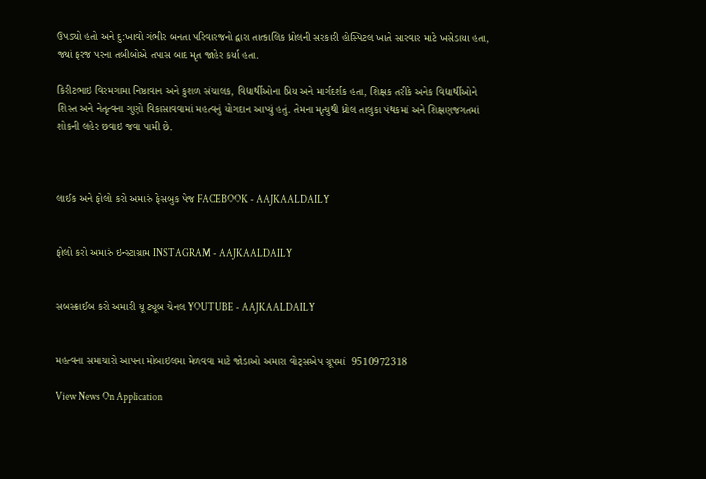ઉપડ્યો હતો અને દુ:ખાવો ગંભીર બનતા પરિવારજનો દ્વારા તાત્કાલિક ધ્રોલની સરકારી હોસ્પિટલ ખાતે સારવાર માટે ખસેડાયા હતા, જ્યાં ફરજ પરના તબીબોએ તપાસ બાદ મૃત જાહેર કર્યા હતા.

કિરીટભાઇ વિરમગામા નિષ્ઠાવાન અને કુશળ સંચાલક, વિદ્યાર્થીઓના પ્રિય અને માર્ગદર્શક હતા, શિક્ષક તરીકે અનેક વિદ્યાર્થીઓને શિસ્ત અને નેતૃત્વના ગુણો વિકાસાવવામાં મહત્વનું યોગદાન આપ્યું હતું. તેમના મૃત્યુથી ધ્રોલ તાલુકા પંથકમાં અને શિક્ષણજગતમાં શોકની લહેર છવાઇ જવા પામી છે.



લાઈક અને ફોલો કરો અમારું ફેસબુક પેજ FACEBOOK - AAJKAALDAILY


ફોલો કરો અમારું ઇન્સ્ટાગ્રામ INSTAGRAM - AAJKAALDAILY


સબસ્ક્રાઈબ કરો અમારી યૂ ટ્યૂબ ચેનલ YOUTUBE - AAJKAALDAILY


મહત્વના સમાચારો આપના મોબાઇલમા મેળવવા માટે જોડાઓ અમારા વોટ્સએપ ગ્રૂપમાં  9510972318

View News On Application